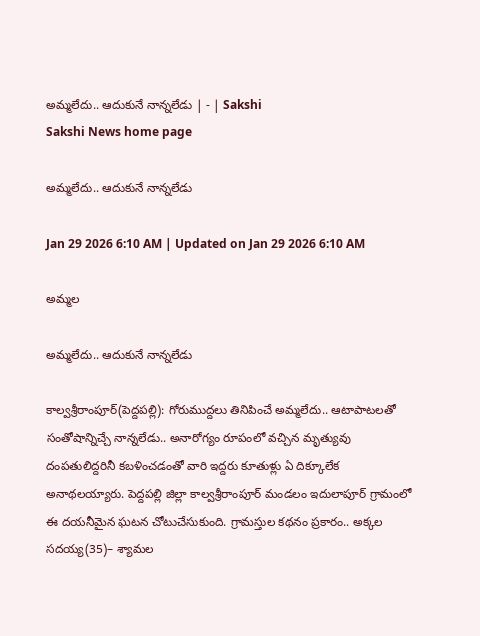అమ్మలేదు.. ఆదుకునే నాన్నలేడు | - | Sakshi
Sakshi News home page

అమ్మలేదు.. ఆదుకునే నాన్నలేడు

Jan 29 2026 6:10 AM | Updated on Jan 29 2026 6:10 AM

అమ్మల

అమ్మలేదు.. ఆదుకునే నాన్నలేడు

కాల్వశ్రీరాంపూర్‌(పెద్దపల్లి): గోరుముద్దలు తినిపించే అమ్మలేదు.. ఆటాపాటలతో సంతోషాన్నిచ్చే నాన్నలేడు.. అనారోగ్యం రూపంలో వచ్చిన మృత్యువు దంపతులిద్దరినీ కబళించడంతో వారి ఇద్దరు కూతుళ్లు ఏ దిక్కూలేక అనాథలయ్యారు. పెద్దపల్లి జిల్లా కాల్వశ్రీరాంపూర్‌ మండలం ఇదులాపూర్‌ గ్రామంలో ఈ దయనీమైన ఘటన చోటుచేసుకుంది. గ్రామస్తుల కథనం ప్రకారం.. అక్కల సదయ్య(35)– శ్యామల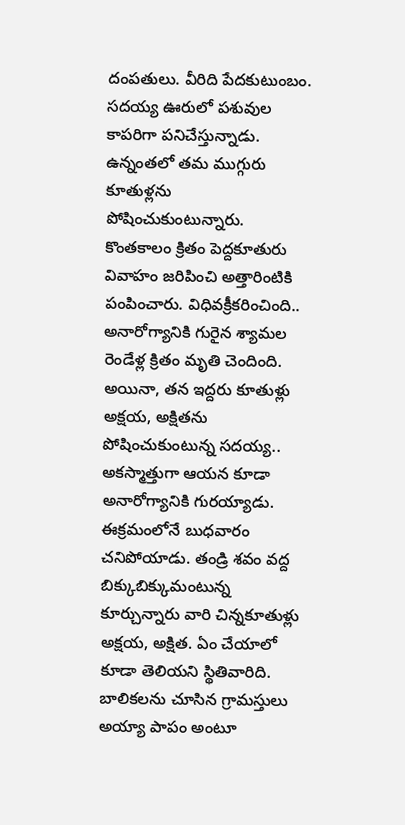దంపతులు. వీరిది పేదకుటుంబం. సదయ్య ఊరులో పశువుల కాపరిగా పనిచేస్తున్నాడు. ఉన్నంతలో తమ ముగ్గురు కూతుళ్లను పోషించుకుంటున్నారు. కొంతకాలం క్రితం పెద్దకూతురు వివాహం జరిపించి అత్తారింటికి పంపించారు. విధివక్రీకరించింది.. అనారోగ్యానికి గురైన శ్యామల రెండేళ్ల క్రితం మృతి చెందింది. అయినా, తన ఇద్దరు కూతుళ్లు అక్షయ, అక్షితను పోషించుకుంటున్న సదయ్య.. అకస్మాత్తుగా ఆయన కూడా అనారోగ్యానికి గురయ్యాడు. ఈక్రమంలోనే బుధవారం చనిపోయాడు. తండ్రి శవం వద్ద బిక్కుబిక్కుమంటున్న కూర్చున్నారు వారి చిన్నకూతుళ్లు అక్షయ, అక్షిత. ఏం చేయాలో కూడా తెలియని స్థితివారిది. బాలికలను చూసిన గ్రామస్తులు అయ్యా పాపం అంటూ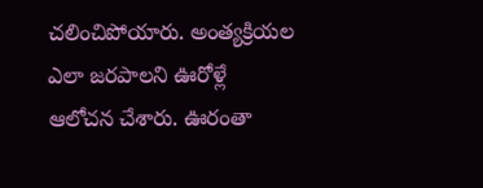చలించిపోయారు. అంత్యక్రియల ఎలా జరపాలని ఊరోళ్లే ఆలోచన చేశారు. ఊరంతా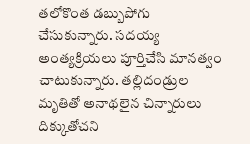తలోకొంత డబ్బుపోగు చేసుకున్నారు. సదయ్య అంత్యక్రియలు పూర్తిచేసి మానత్వం చాటుకున్నారు. తల్లిదండ్రుల మృతితో అనాథలైన చిన్నారులు దిక్కుతోచని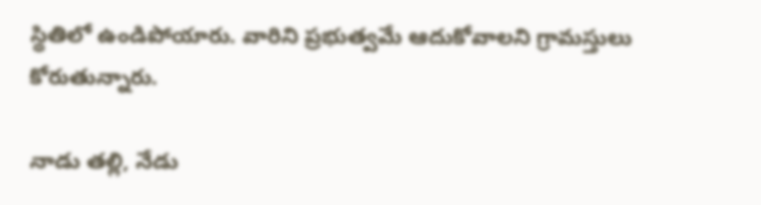స్థితిలో ఉండిపోయారు. వారిని ప్రభుత్వమే ఆదుకోవాలని గ్రామస్తులు కోరుతున్నారు.

నాడు తల్లి, నేడు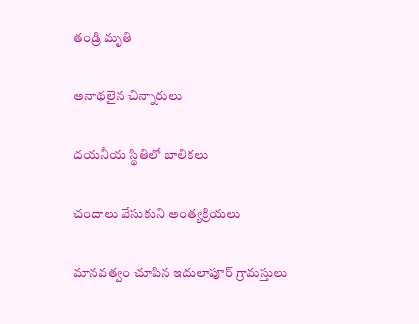తండ్రి మృతి

అనాథలైన చిన్నారులు

దయనీయ స్థితిలో బాలికలు

చందాలు వేసుకుని అంత్యక్రియలు

మానవత్వం చూపిన ఇదులాపూర్‌ గ్రామస్తులు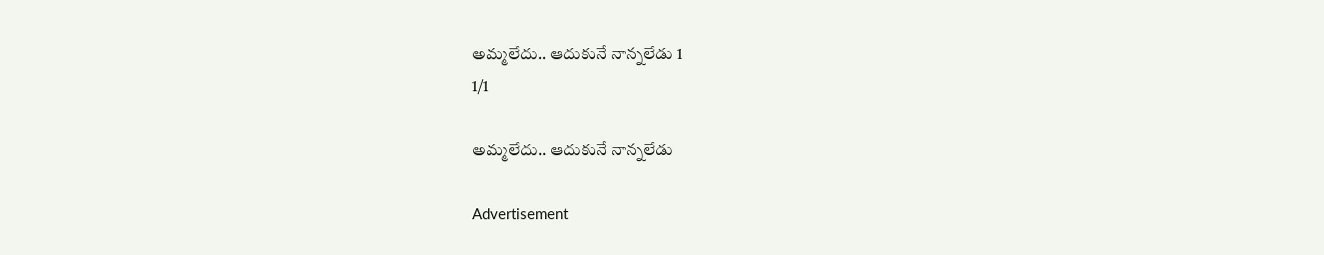అమ్మలేదు.. ఆదుకునే నాన్నలేడు 1
1/1

అమ్మలేదు.. ఆదుకునే నాన్నలేడు

Advertisement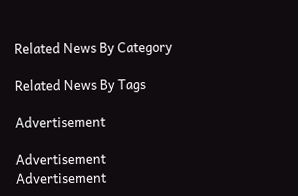Related News By Category

Related News By Tags

Advertisement

Advertisement
Advertisement